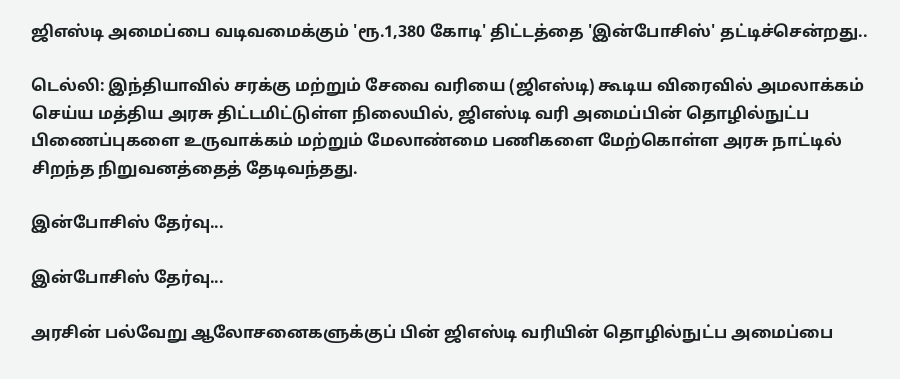ஜிஎஸ்டி அமைப்பை வடிவமைக்கும் 'ரூ.1,380 கோடி' திட்டத்தை 'இன்போசிஸ்' தட்டிச்சென்றது..

டெல்லி: இந்தியாவில் சரக்கு மற்றும் சேவை வரியை (ஜிஎஸ்டி) கூடிய விரைவில் அமலாக்கம் செய்ய மத்திய அரசு திட்டமிட்டுள்ள நிலையில், ஜிஎஸ்டி வரி அமைப்பின் தொழில்நுட்ப பிணைப்புகளை உருவாக்கம் மற்றும் மேலாண்மை பணிகளை மேற்கொள்ள அரசு நாட்டில் சிறந்த நிறுவனத்தைத் தேடிவந்தது.

இன்போசிஸ் தேர்வு...

இன்போசிஸ் தேர்வு...

அரசின் பல்வேறு ஆலோசனைகளுக்குப் பின் ஜிஎஸ்டி வரியின் தொழில்நுட்ப அமைப்பை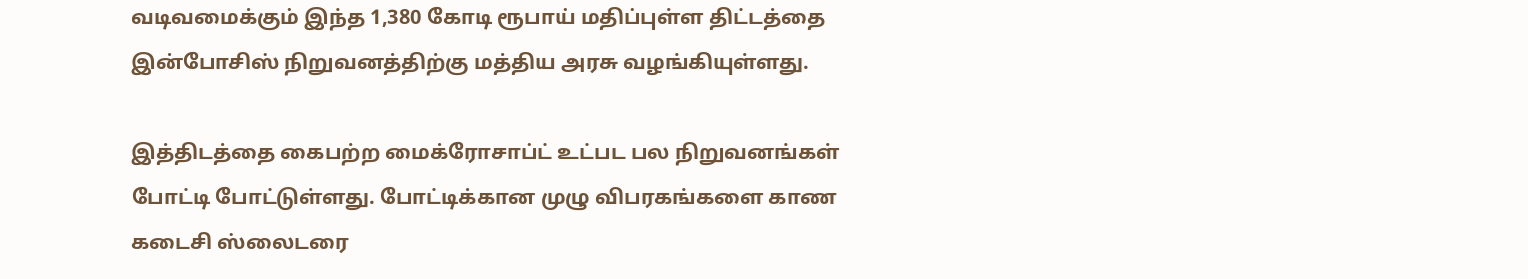வடிவமைக்கும் இந்த 1,380 கோடி ரூபாய் மதிப்புள்ள திட்டத்தை இன்போசிஸ் நிறுவனத்திற்கு மத்திய அரசு வழங்கியுள்ளது.

இத்திடத்தை கைபற்ற மைக்ரோசாப்ட் உட்பட பல நிறுவனங்கள் போட்டி போட்டுள்ளது. போட்டிக்கான முழு விபரகங்களை காண கடைசி ஸ்லைடரை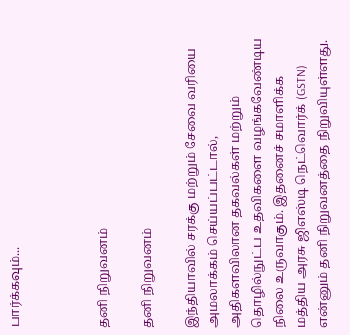பார்க்கவும்...



தனி நிறுவனம்

தனி நிறுவனம்

இந்தியாவில் சரக்கு மற்றும் சேவை வரியை அமலாக்கம் செய்யப்பட்டால், அதிகளவிலான தகவல்கள் மற்றும் தொழில்நுட்ப உதவிகளை வழங்கவேண்டிய நிலை உருவாகும். இதனைச் சமாளிக்க மத்திய அரசு ஜிஎஸ்டி நெட்வொர்க் (GSTN) என்னும் தனி நிறுவனத்தை நிறுவியுள்ளது.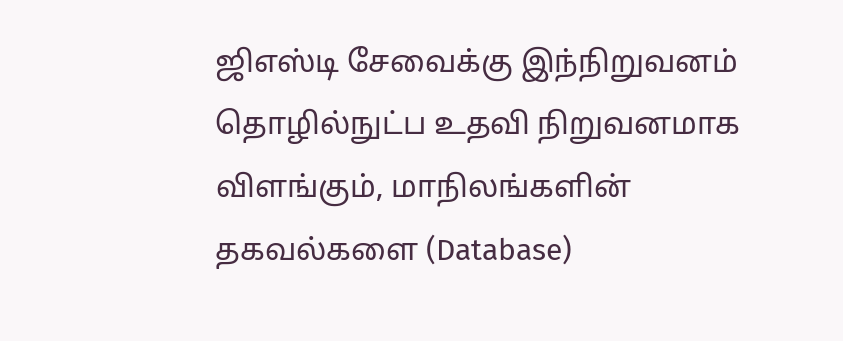ஜிஎஸ்டி சேவைக்கு இந்நிறுவனம் தொழில்நுட்ப உதவி நிறுவனமாக விளங்கும், மாநிலங்களின் தகவல்களை (Database)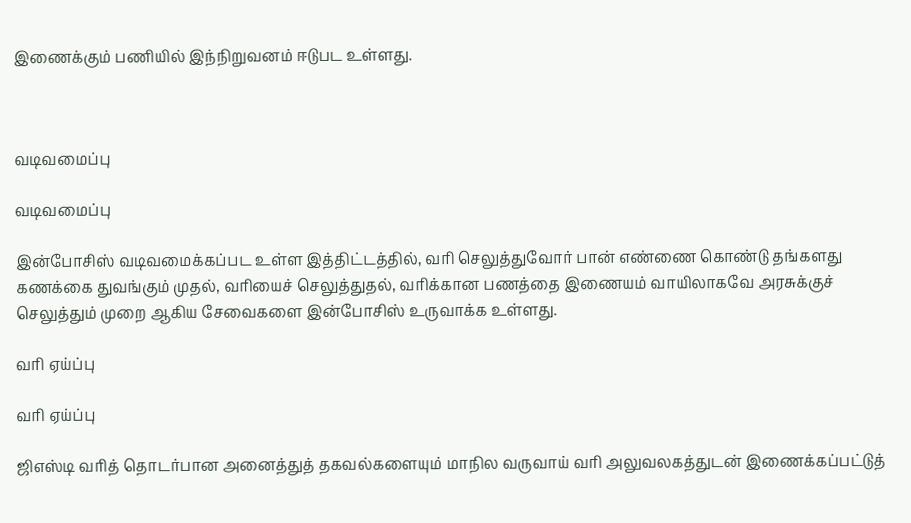இணைக்கும் பணியில் இந்நிறுவனம் ஈடுபட உள்ளது.



வடிவமைப்பு

வடிவமைப்பு

இன்போசிஸ் வடிவமைக்கப்பட உள்ள இத்திட்டத்தில், வரி செலுத்துவோர் பான் எண்ணை கொண்டு தங்களது கணக்கை துவங்கும் முதல், வரியைச் செலுத்துதல், வரிக்கான பணத்தை இணையம் வாயிலாகவே அரசுக்குச் செலுத்தும் முறை ஆகிய சேவைகளை இன்போசிஸ் உருவாக்க உள்ளது.

வரி ஏய்ப்பு

வரி ஏய்ப்பு

ஜிஎஸ்டி வரித் தொடர்பான அனைத்துத் தகவல்களையும் மாநில வருவாய் வரி அலுவலகத்துடன் இணைக்கப்பட்டுத்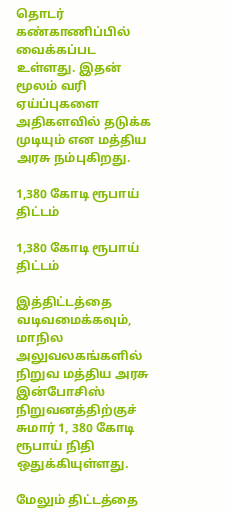தொடர் கண்காணிப்பில் வைக்கப்பட உள்ளது. இதன் மூலம் வரி ஏய்ப்புகளை அதிகளவில் தடுக்க முடியும் என மத்திய அரசு நம்புகிறது.

1,380 கோடி ரூபாய் திட்டம்

1,380 கோடி ரூபாய் திட்டம்

இத்திட்டத்தை வடிவமைக்கவும், மாநில அலுவலகங்களில் நிறுவ மத்திய அரசு இன்போசிஸ் நிறுவனத்திற்குச் சுமார் 1, 380 கோடி ரூபாய் நிதி ஒதுக்கியுள்ளது.

மேலும் திட்டத்தை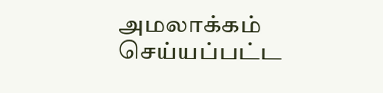அமலாக்கம் செய்யப்பட்ட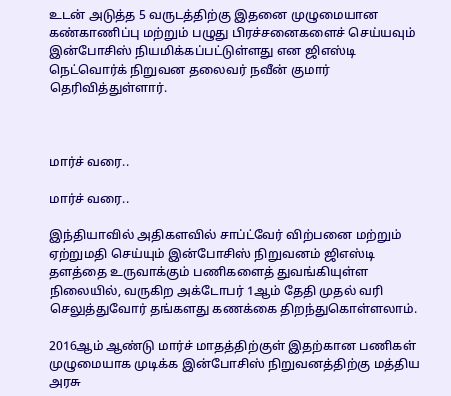உடன் அடுத்த 5 வருடத்திற்கு இதனை முழுமையான கண்காணிப்பு மற்றும் பழுது பிரச்சனைகளைச் செய்யவும் இன்போசிஸ் நியமிக்கப்பட்டுள்ளது என ஜிஎஸ்டி நெட்வொர்க் நிறுவன தலைவர் நவீன் குமார் தெரிவித்துள்ளார்.



மார்ச் வரை..

மார்ச் வரை..

இந்தியாவில் அதிகளவில் சாப்ட்வேர் விற்பனை மற்றும் ஏற்றுமதி செய்யும் இன்போசிஸ் நிறுவனம் ஜிஎஸ்டி தளத்தை உருவாக்கும் பணிகளைத் துவங்கியுள்ள நிலையில், வருகிற அக்டோபர் 1ஆம் தேதி முதல் வரி செலுத்துவோர் தங்களது கணக்கை திறந்துகொள்ளலாம்.

2016ஆம் ஆண்டு மார்ச் மாதத்திற்குள் இதற்கான பணிகள் முழுமையாக முடிக்க இன்போசிஸ் நிறுவனத்திற்கு மத்திய அரசு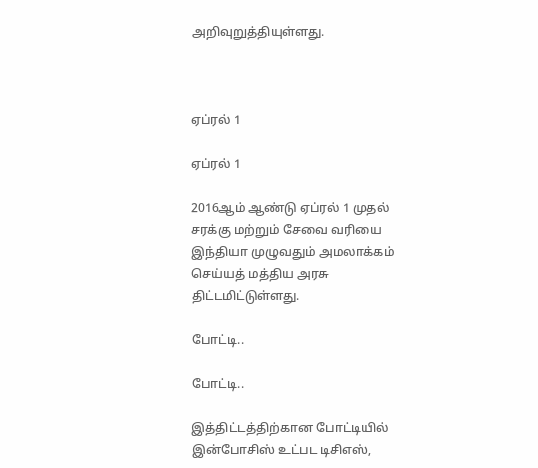அறிவுறுத்தியுள்ளது.



ஏப்ரல் 1

ஏப்ரல் 1

2016ஆம் ஆண்டு ஏப்ரல் 1 முதல் சரக்கு மற்றும் சேவை வரியை இந்தியா முழுவதும் அமலாக்கம் செய்யத் மத்திய அரசு திட்டமிட்டுள்ளது.

போட்டி..

போட்டி..

இத்திட்டத்திற்கான போட்டியில் இன்போசிஸ் உட்பட டிசிஎஸ்,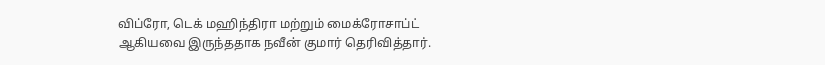விப்ரோ, டெக் மஹிந்திரா மற்றும் மைக்ரோசாப்ட் ஆகியவை இருந்ததாக நவீன் குமார் தெரிவித்தார்.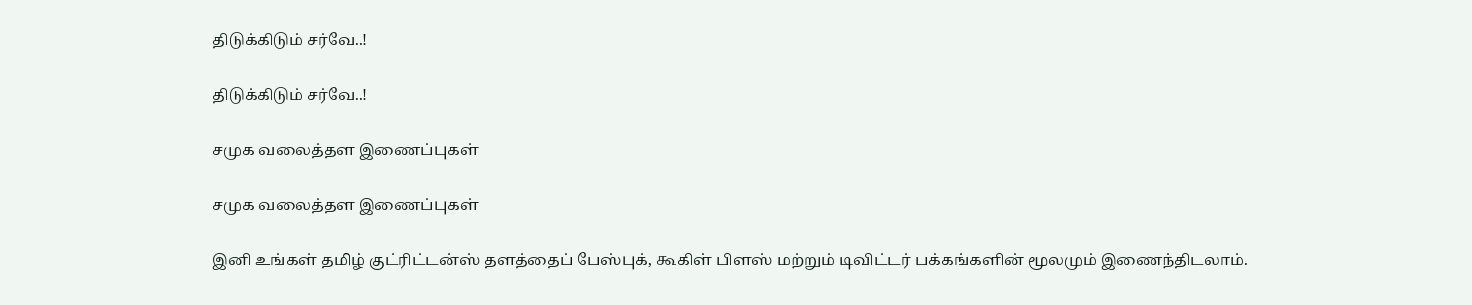திடுக்கிடும் சர்வே..!

திடுக்கிடும் சர்வே..!

சமுக வலைத்தள இணைப்புகள்

சமுக வலைத்தள இணைப்புகள்

இனி உங்கள் தமிழ் குட்ரிட்டன்ஸ் தளத்தைப் பேஸ்புக், கூகிள் பிளஸ் மற்றும் டிவிட்டர் பக்கங்களின் மூலமும் இணைந்திடலாம்.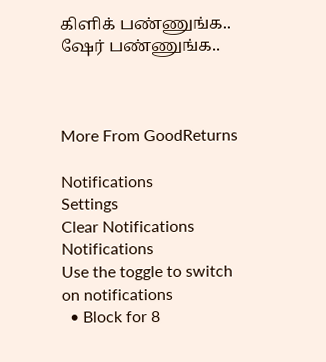கிளிக் பண்ணுங்க.. ஷேர் பண்ணுங்க..



More From GoodReturns

Notifications
Settings
Clear Notifications
Notifications
Use the toggle to switch on notifications
  • Block for 8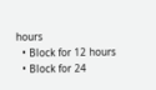hours
  • Block for 12 hours
  • Block for 24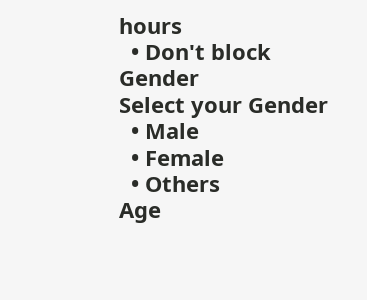hours
  • Don't block
Gender
Select your Gender
  • Male
  • Female
  • Others
Age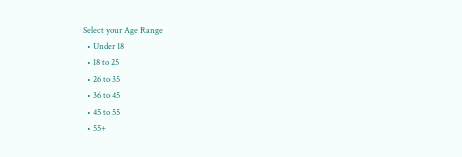Select your Age Range
  • Under 18
  • 18 to 25
  • 26 to 35
  • 36 to 45
  • 45 to 55
  • 55+